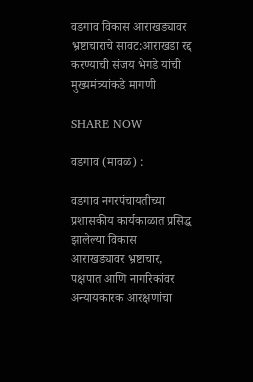वडगाव विकास आराखड्यावर भ्रष्टाचाराचे सावट:आराखडा रद्द करण्याची संजय भेगडे यांची मुख्यमंत्र्यांकडे मागणी

SHARE NOW

वडगाव (मावळ) :

वडगाव नगरपंचायतीच्या प्रशासकीय कार्यकाळात प्रसिद्ध झालेल्या विकास आराखड्यावर भ्रष्टाचार, पक्षपात आणि नागरिकांवर अन्यायकारक आरक्षणांचा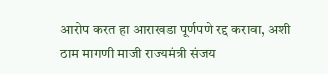आरोप करत हा आराखडा पूर्णपणे रद्द करावा, अशी ठाम मागणी माजी राज्यमंत्री संजय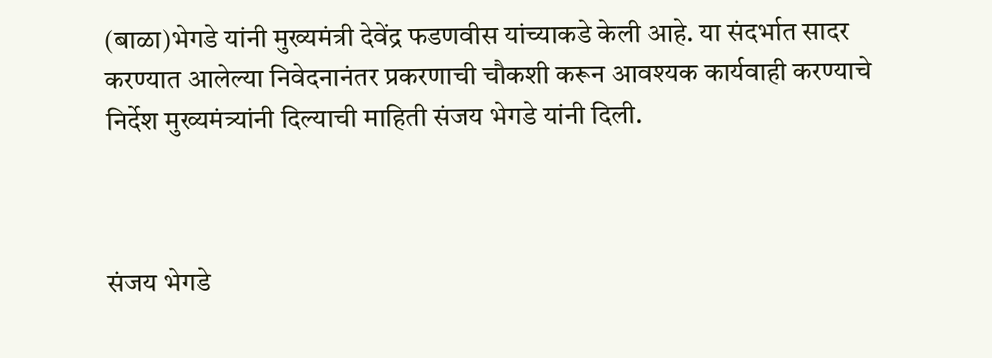(बाळा)भेगडे यांनी मुख्यमंत्री देवेंद्र फडणवीस यांच्याकडे केली आहे. या संदर्भात सादर करण्यात आलेल्या निवेदनानंतर प्रकरणाची चौकशी करून आवश्यक कार्यवाही करण्याचे निर्देश मुख्यमंत्र्यांनी दिल्याची माहिती संजय भेगडे यांनी दिली.



संजय भेगडे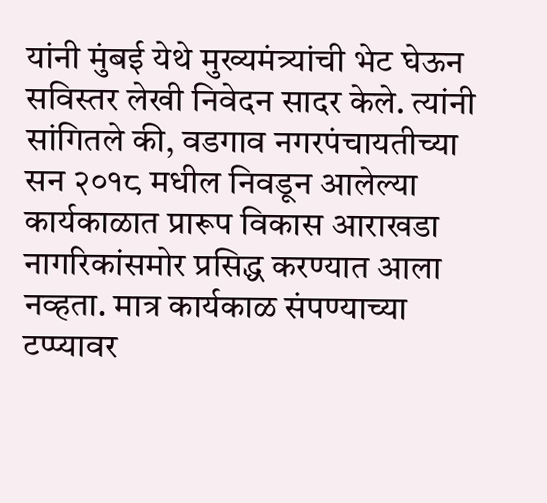यांनी मुंबई येथे मुख्यमंत्र्यांची भेट घेऊन सविस्तर लेखी निवेदन सादर केले. त्यांनी सांगितले की, वडगाव नगरपंचायतीच्या सन २०१८ मधील निवडून आलेल्या कार्यकाळात प्रारूप विकास आराखडा नागरिकांसमोर प्रसिद्ध करण्यात आला नव्हता. मात्र कार्यकाळ संपण्याच्या टप्प्यावर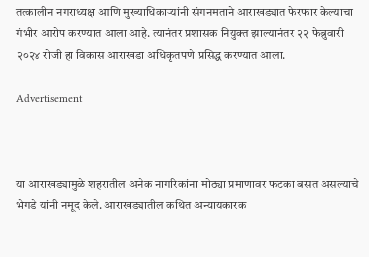तत्कालीन नगराध्यक्ष आणि मुख्याधिकाऱ्यांनी संगनमताने आराखड्यात फेरफार केल्याचा गंभीर आरोप करण्यात आला आहे. त्यानंतर प्रशासक नियुक्त झाल्यानंतर २२ फेब्रुवारी २०२४ रोजी हा विकास आराखडा अधिकृतपणे प्रसिद्ध करण्यात आला.

Advertisement



या आराखड्यामुळे शहरातील अनेक नागरिकांना मोठ्या प्रमाणावर फटका बसत असल्याचे भेगडे यांनी नमूद केले. आराखड्यातील कथित अन्यायकारक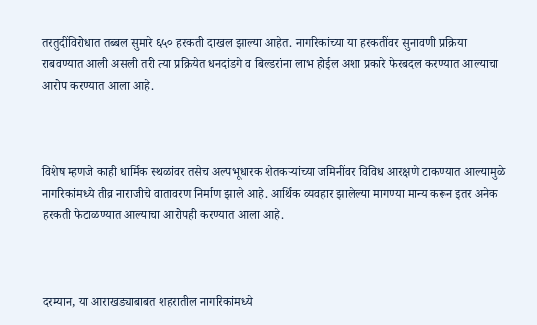तरतुदींविरोधात तब्बल सुमारे ६५० हरकती दाखल झाल्या आहेत. नागरिकांच्या या हरकतींवर सुनावणी प्रक्रिया राबवण्यात आली असली तरी त्या प्रक्रियेत धनदांडगे व बिल्डरांना लाभ होईल अशा प्रकारे फेरबदल करण्यात आल्याचा आरोप करण्यात आला आहे.



विशेष म्हणजे काही धार्मिक स्थळांवर तसेच अल्पभूधारक शेतकऱ्यांच्या जमिनींवर विविध आरक्षणे टाकण्यात आल्यामुळे नागरिकांमध्ये तीव्र नाराजीचे वातावरण निर्माण झाले आहे. आर्थिक व्यवहार झालेल्या मागण्या मान्य करून इतर अनेक हरकती फेटाळण्यात आल्याचा आरोपही करण्यात आला आहे.



दरम्यान, या आराखड्याबाबत शहरातील नागरिकांमध्ये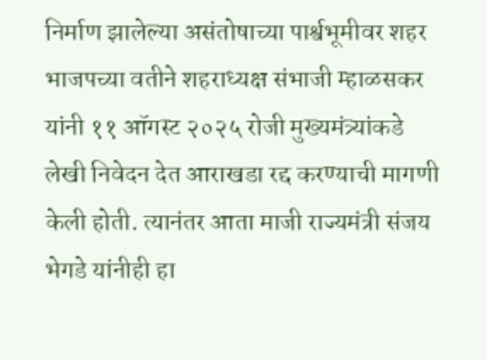निर्माण झालेल्या असंतोषाच्या पार्श्वभूमीवर शहर भाजपच्या वतीने शहराध्यक्ष संभाजी म्हाळसकर यांनी ११ ऑगस्ट २०२५ रोजी मुख्यमंत्र्यांकडे लेखी निवेदन देत आराखडा रद्द करण्याची मागणी केली होती. त्यानंतर आता माजी राज्यमंत्री संजय भेगडे यांनीही हा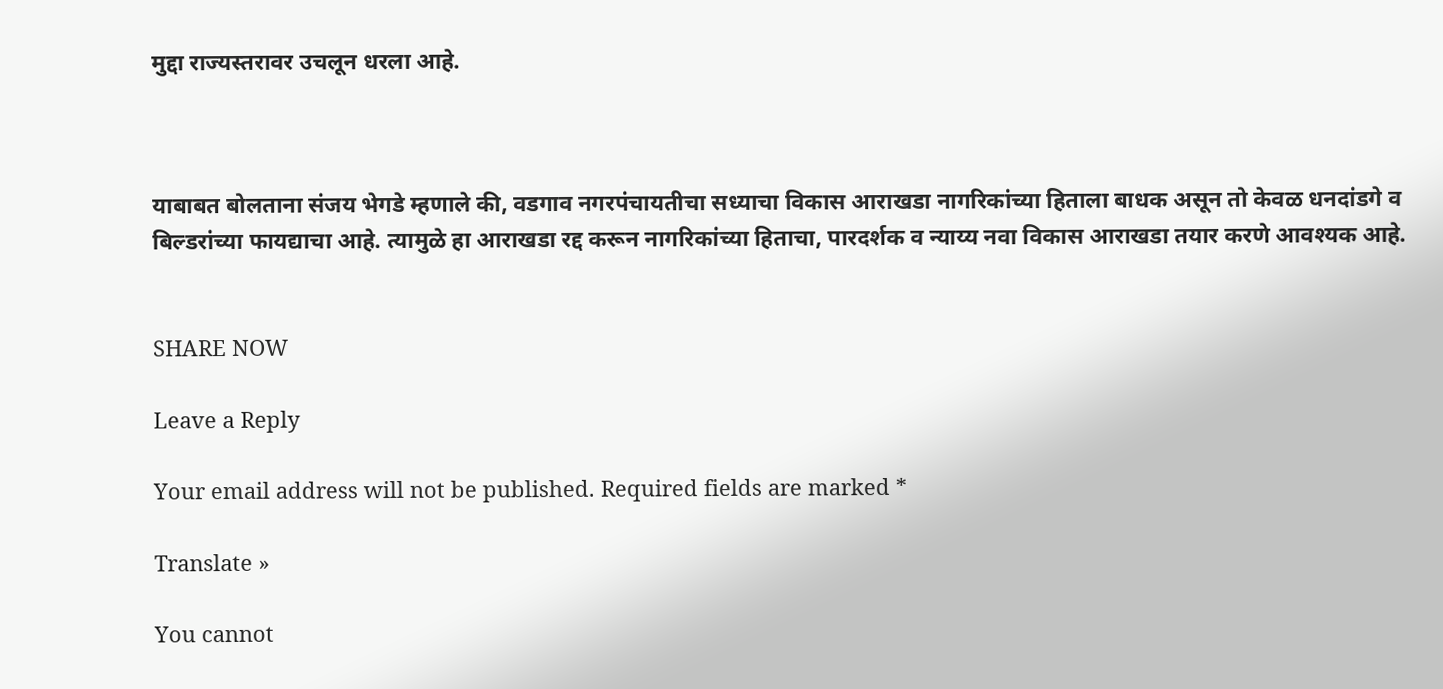मुद्दा राज्यस्तरावर उचलून धरला आहे.



याबाबत बोलताना संजय भेगडे म्हणाले की, वडगाव नगरपंचायतीचा सध्याचा विकास आराखडा नागरिकांच्या हिताला बाधक असून तो केवळ धनदांडगे व बिल्डरांच्या फायद्याचा आहे. त्यामुळे हा आराखडा रद्द करून नागरिकांच्या हिताचा, पारदर्शक व न्याय्य नवा विकास आराखडा तयार करणे आवश्यक आहे.


SHARE NOW

Leave a Reply

Your email address will not be published. Required fields are marked *

Translate »

You cannot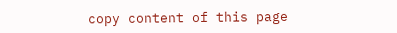copy content of this page